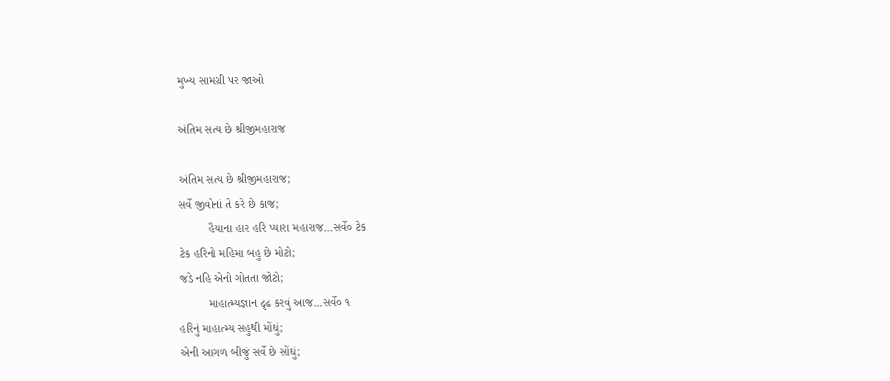મુખ્ય સામગ્રી પર જાઓ

અંતિમ સત્ય છે શ્રીજીમહારાજ

અંતિમ સત્ય છે શ્રીજીમહારાજ;
સર્વે જીવોનાં તે કરે છે કાજ;
         હૈયાના હાર હરિ પ્યારા મહારાજ...સર્વે૦ ટેક
ટેક હરિનો મહિમા બહુ છે મોટો;
જડે નહિ એનો ગોતતા જોટો;
         માહાત્મ્યજ્ઞાન દૃઢ કરવું આજ...સર્વે૦ ૧
હરિનું માહાત્મ્ય સહુથી મોંઘું;
એની આગળ બીજું સર્વે છે સોંઘું;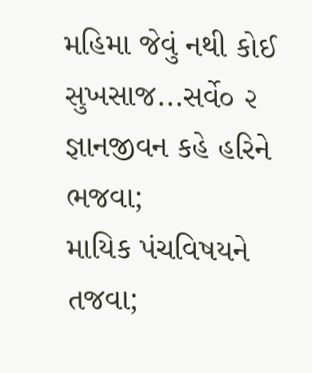મહિમા જેવું નથી કોઈ સુખસાજ...સર્વે૦ ૨
જ્ઞાનજીવન કહે હરિને ભજવા;
માયિક પંચવિષયને તજવા;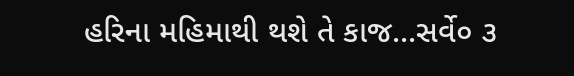હરિના મહિમાથી થશે તે કાજ...સર્વે૦ ૩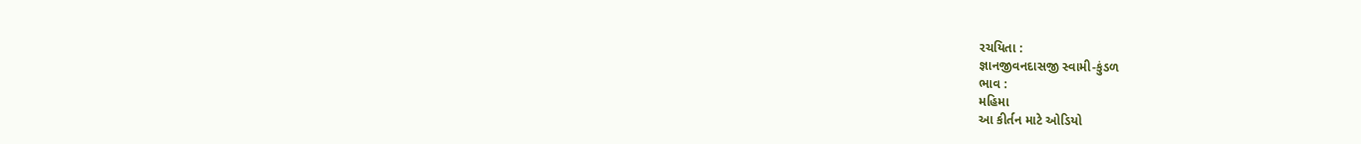રચયિતા :
જ્ઞાનજીવનદાસજી સ્વામી-કુંડળ
ભાવ :
મહિમા
આ કીર્તન માટે ઓડિયો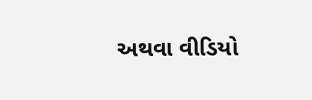અથવા વીડિયો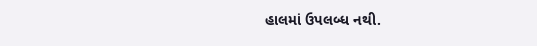હાલમાં ઉપલબ્ધ નથી.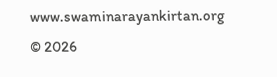www.swaminarayankirtan.org © 2026